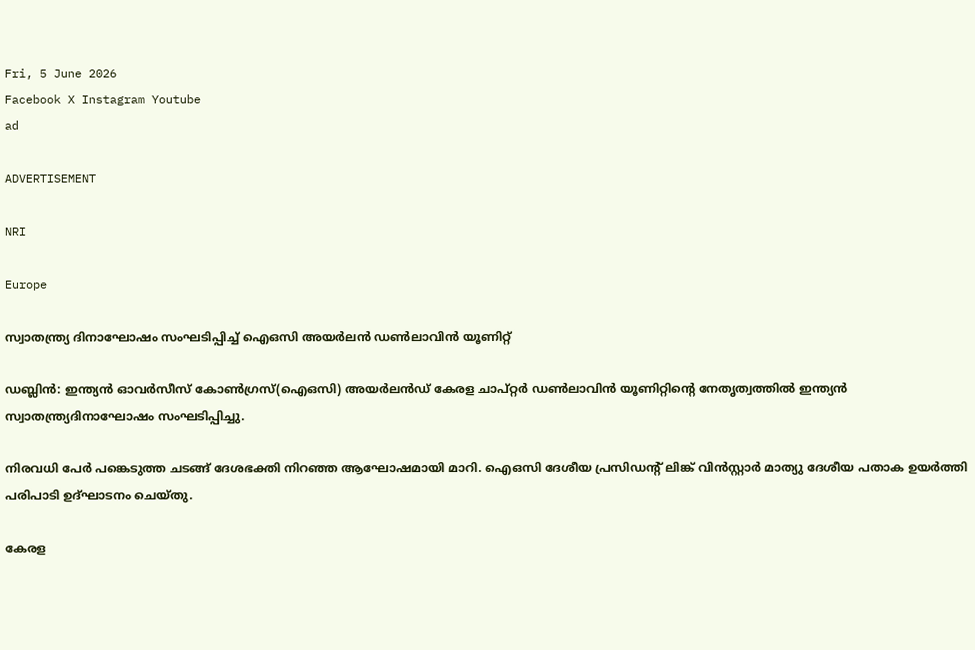Fri, 5 June 2026
Facebook X Instagram Youtube
ad

ADVERTISEMENT

NRI

Europe

സ്വാതന്ത്ര്യ ദിനാഘോഷം സംഘടിപ്പിച്ച് ഐഒസി അയർലൻ ഡൺലാവിൻ യൂണിറ്റ്

ഡബ്ലിൻ: ഇന്ത്യൻ ഓവർസീസ് കോൺഗ്രസ്‌(ഐഒസി) അയർലൻഡ് കേരള ചാപ്റ്റർ ഡൺലാവിൻ യൂണിറ്റിന്‍റെ നേതൃത്വത്തിൽ ഇന്ത്യൻ സ്വാതന്ത്ര്യദിനാഘോഷം സംഘടിപ്പിച്ചു.

നിരവധി പേർ പങ്കെടുത്ത ചടങ്ങ് ദേശഭക്തി നിറഞ്ഞ ആഘോഷമായി മാറി. ഐഒസി ദേശീയ പ്രസിഡന്‍റ് ലിങ്ക് വിൻസ്റ്റാർ മാത്യു ദേശീയ പതാക ഉയർത്തി പരിപാടി ഉദ്ഘാടനം ചെയ്തു.

കേരള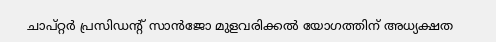ചാപ്റ്റർ പ്രസിഡന്‍റ് സാൻജോ മുളവരിക്കൽ യോഗത്തിന് അധ്യക്ഷത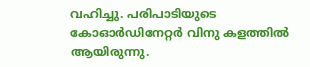വഹിച്ചു. പരിപാടിയുടെ കോഓർഡിനേറ്റർ വിനു കളത്തിൽ ആയിരുന്നു.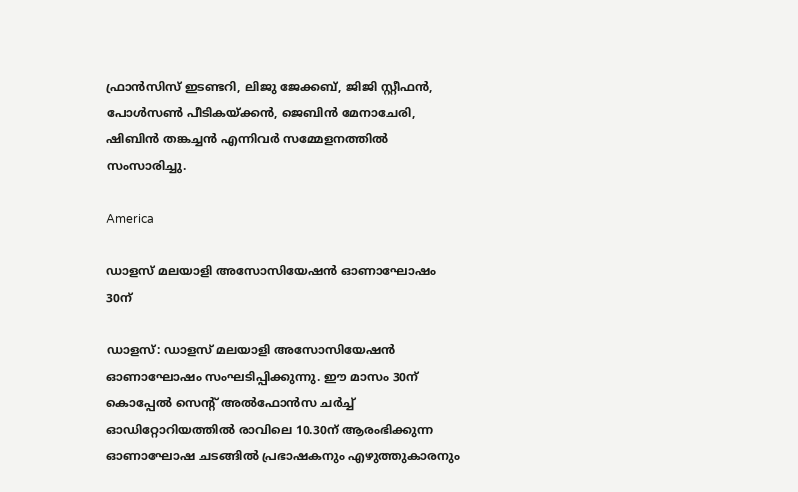ഫ്രാൻസിസ് ഇടണ്ടറി, ലിജു ജേക്കബ്, ജിജി സ്റ്റീഫൻ, പോൾസൺ പീടികയ്ക്കൻ, ജെബിൻ മേനാചേരി, ഷിബിൻ തങ്കച്ചൻ എന്നിവർ സമ്മേളനത്തിൽ സംസാരിച്ചു.

America

ഡാളസ് മലയാളി അസോസിയേഷൻ ഓണാഘോഷം 30ന്

ഡാളസ്: ഡാളസ് മലയാളി അസോസിയേഷൻ ഓണാഘോഷം സംഘടിപ്പിക്കുന്നു. ഈ മാസം 30ന് കൊപ്പേൽ സെന്‍റ് അൽഫോൻസ ചർച്ച് ഓഡിറ്റോറിയത്തിൽ രാവിലെ 10.30ന് ആരംഭിക്കുന്ന ഓണാഘോഷ ചടങ്ങിൽ പ്രഭാഷകനും എഴുത്തുകാരനും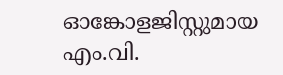ഓങ്കോളജിസ്റ്റുമായ എം.വി.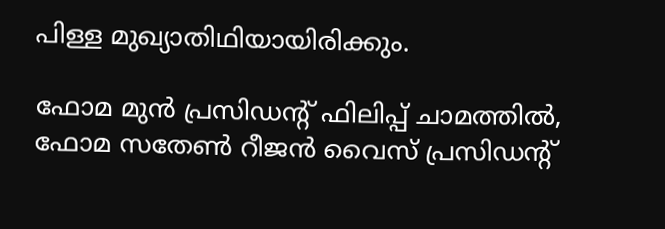പിള്ള മുഖ്യാതിഥിയായിരിക്കും.

ഫോമ മുൻ പ്രസിഡന്‍റ് ഫിലിപ്പ് ചാമത്തിൽ, ഫോമ സതേൺ റീജൻ വൈസ് പ്രസിഡന്‍റ്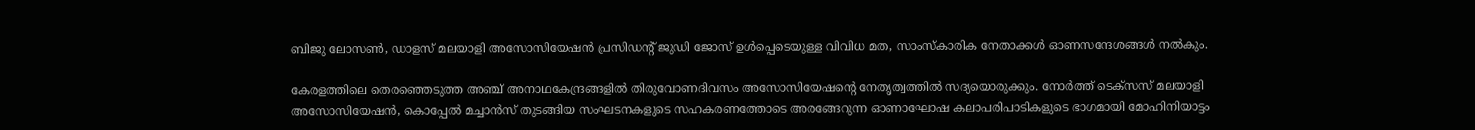ബിജു ലോസൺ, ഡാളസ് മലയാളി അസോസിയേഷൻ പ്രസിഡന്‍റ് ജുഡി ജോസ് ഉൾപ്പെടെയുള്ള വിവിധ മത, സാംസ്കാരിക നേതാക്കൾ ഓണസന്ദേശങ്ങൾ നൽകും.

കേരളത്തിലെ തെരഞ്ഞെടുത്ത അഞ്ച് അനാഥകേന്ദ്രങ്ങളിൽ തിരുവോണദിവസം അസോസിയേഷന്‍റെ നേതൃത്വത്തിൽ സദ്യയൊരുക്കും. നോർത്ത് ടെക്സസ് മലയാളി അസോസിയേഷൻ, കൊപ്പേൽ മച്ചാൻസ് തുടങ്ങിയ സംഘടനകളുടെ സഹകരണത്തോടെ അരങ്ങേറുന്ന ഓണാഘോഷ കലാപരിപാടികളുടെ ഭാഗമായി മോഹിനിയാട്ടം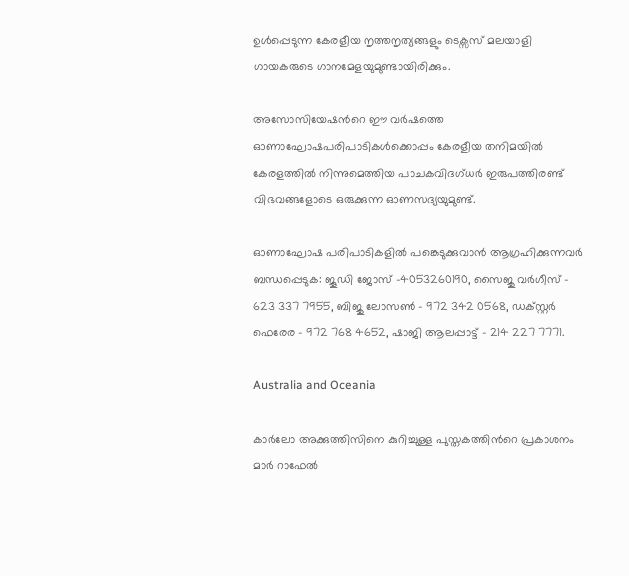ഉൾപ്പെടുന്ന കേരളീയ നൃത്തനൃത്യങ്ങളും ടെക്സസ് മലയാളി ഗായകരുടെ ഗാനമേളയുമുണ്ടായിരിക്കും.

അസോസിയേഷന്‍റെ ഈ വർഷത്തെ ഓണാഘോഷപരിപാടികൾക്കൊപ്പം കേരളീയ തനിമയിൽ കേരളത്തിൽ നിന്നുമെത്തിയ പാചകവിദഗ്ധർ ഇരുപത്തിരണ്ട് വിഭവങ്ങളോടെ ഒരുക്കുന്ന ഓണസദ്യയുമുണ്ട്.

ഓണാഘോഷ പരിപാടികളിൽ പങ്കെടുക്കുവാൻ ആഗ്രഹിക്കുന്നവർ ബന്ധപ്പെടുക: ജൂഡി ജോസ് -4053260190, സൈജു വർഗീസ് - 623 337 7955, ബിജു ലോസൺ - 972 342 0568, ഡക്സ്റ്റർ ഫെരേര - 972 768 4652, ഷാജി ആലപ്പാട്ട് - 214 227 7771.

Australia and Oceania

കാർലോ അക്കുത്തിസിനെ കുറിച്ചുള്ള പുസ്തകത്തിന്‍റെ പ്രകാശനം മാർ റാഫേൽ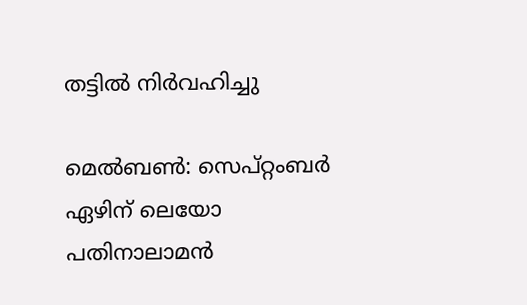തട്ടിൽ നിർവഹിച്ചു

മെൽബണ്‍: സെപ്റ്റംബർ ഏഴിന് ലെയോ പതിനാലാമൻ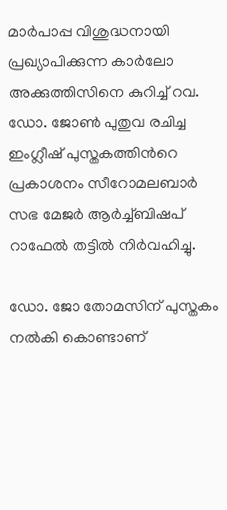മാർപാപ്പ വിശുദ്ധനായി പ്രഖ്യാപിക്കുന്ന കാർലോ അക്കുത്തിസിനെ കുറിച്ച് റവ. ഡോ. ജോണ്‍ പുതുവ രചിച്ച ഇംഗ്ലീഷ് പുസ്തകത്തിന്‍റെ പ്രകാശനം സീറോമലബാർ സഭ മേജർ ആർച്ച്ബിഷപ് റാഫേൽ തട്ടിൽ നിർവഹിച്ചു.

ഡോ. ജോ തോമസിന് പുസ്തകം നൽകി കൊണ്ടാണ്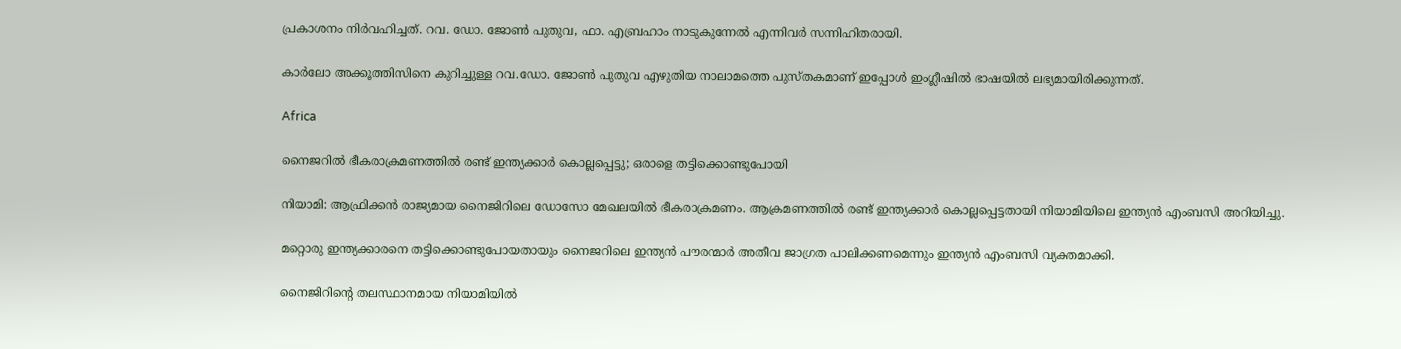പ്രകാശനം നിർവഹിച്ചത്. റവ. ഡോ. ജോണ്‍ പുതുവ, ഫാ. എബ്രഹാം നാടുകുന്നേൽ എന്നിവർ സന്നിഹിതരായി.

കാർലോ അക്കൂത്തിസിനെ കുറിച്ചുള്ള റവ.ഡോ. ജോണ്‍ പുതുവ എഴുതിയ നാലാമത്തെ പുസ്തകമാണ് ഇപ്പോൾ ഇംഗ്ലീഷിൽ ഭാഷയിൽ ലഭ്യമായിരിക്കുന്നത്.

Africa

നൈജറിൽ ഭീകരാക്രമണത്തിൽ രണ്ട് ഇന്ത്യക്കാർ കൊല്ലപ്പെട്ടു; ഒരാളെ തട്ടിക്കൊണ്ടുപോയി

നിയാമി: ആഫ്രിക്കൻ രാജ്യമായ നൈജിറിലെ ഡോസോ മേഖലയിൽ ഭീകരാക്രമണം. ആക്രമണത്തിൽ രണ്ട് ഇന്ത്യക്കാർ കൊല്ലപ്പെട്ടതായി നിയാമിയിലെ ഇന്ത്യൻ എംബസി അറിയിച്ചു.

മറ്റൊരു ഇന്ത്യക്കാരനെ തട്ടിക്കൊണ്ടുപോയതായും നൈജറിലെ ഇന്ത്യൻ പൗരന്മാർ അതീവ ജാഗ്രത പാലിക്കണമെന്നും ഇന്ത്യൻ എംബസി വ്യക്തമാക്കി.

നൈജിറിന്‍റെ തലസ്ഥാനമായ നിയാമിയിൽ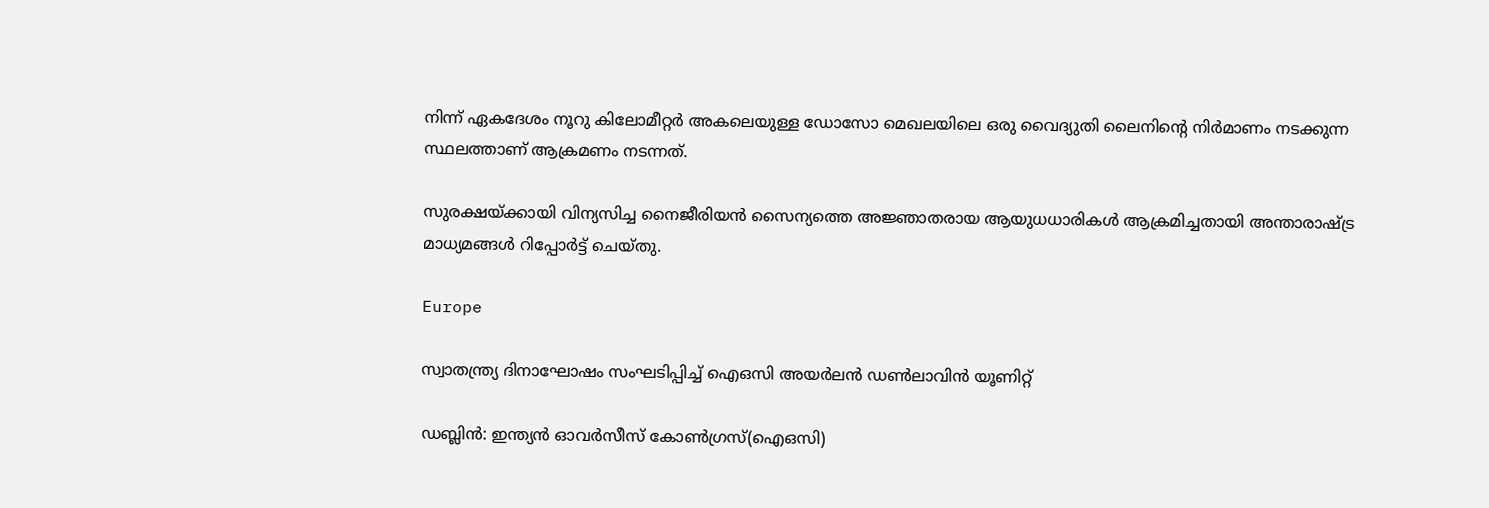നിന്ന് ഏകദേശം നൂറു കിലോമീറ്റർ അകലെയുള്ള ഡോസോ മെഖലയിലെ ഒരു വൈദ്യുതി ലൈനിന്‍റെ നിർമാണം നടക്കുന്ന സ്ഥലത്താണ് ആക്രമണം നടന്നത്.

സുരക്ഷയ്ക്കായി വിന്യസിച്ച നൈജീരിയൻ സൈന്യത്തെ അജ്ഞാതരായ ആയുധധാരികൾ ആക്രമിച്ചതായി അന്താരാഷ്ട്ര മാധ്യമങ്ങൾ റിപ്പോർട്ട് ചെയ്തു.

Europe

സ്വാതന്ത്ര്യ ദിനാഘോഷം സംഘടിപ്പിച്ച് ഐഒസി അയർലൻ ഡൺലാവിൻ യൂണിറ്റ്

ഡബ്ലിൻ: ഇന്ത്യൻ ഓവർസീസ് കോൺഗ്രസ്‌(ഐഒസി)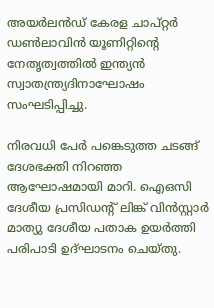അയർലൻഡ് കേരള ചാപ്റ്റർ ഡൺലാവിൻ യൂണിറ്റിന്‍റെ നേതൃത്വത്തിൽ ഇന്ത്യൻ സ്വാതന്ത്ര്യദിനാഘോഷം സംഘടിപ്പിച്ചു.

നിരവധി പേർ പങ്കെടുത്ത ചടങ്ങ് ദേശഭക്തി നിറഞ്ഞ ആഘോഷമായി മാറി. ഐഒസി ദേശീയ പ്രസിഡന്‍റ് ലിങ്ക് വിൻസ്റ്റാർ മാത്യു ദേശീയ പതാക ഉയർത്തി പരിപാടി ഉദ്ഘാടനം ചെയ്തു.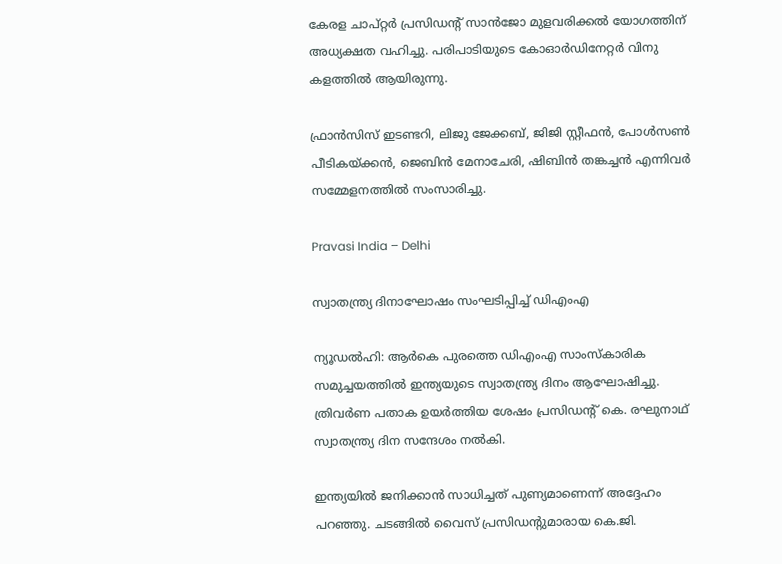കേരള ചാപ്റ്റർ പ്രസിഡന്‍റ് സാൻജോ മുളവരിക്കൽ യോഗത്തിന് അധ്യക്ഷത വഹിച്ചു. പരിപാടിയുടെ കോഓർഡിനേറ്റർ വിനു കളത്തിൽ ആയിരുന്നു.

ഫ്രാൻസിസ് ഇടണ്ടറി, ലിജു ജേക്കബ്, ജിജി സ്റ്റീഫൻ, പോൾസൺ പീടികയ്ക്കൻ, ജെബിൻ മേനാചേരി, ഷിബിൻ തങ്കച്ചൻ എന്നിവർ സമ്മേളനത്തിൽ സംസാരിച്ചു.

Pravasi India – Delhi

സ്വാതന്ത്ര്യ ദിനാഘോഷം സംഘടിപ്പിച്ച് ഡിഎംഎ

ന്യൂഡൽഹി: ആർകെ പുരത്തെ ഡിഎംഎ സാംസ്കാരിക സമുച്ചയത്തിൽ ഇന്ത്യ‌യുടെ സ്വാതന്ത്ര്യ ദിനം ആഘോഷിച്ചു. ത്രിവർണ പതാക ഉയർത്തിയ ശേഷം പ്രസിഡന്‍റ് കെ. രഘുനാഥ് സ്വാതന്ത്ര്യ ദിന സന്ദേശം നൽകി.

ഇന്ത്യയിൽ ജനിക്കാൻ സാധിച്ചത് പുണ്യമാണെന്ന് അദ്ദേഹം പറഞ്ഞു. ചടങ്ങിൽ വൈസ് പ്രസിഡന്‍റുമാരായ കെ.ജി.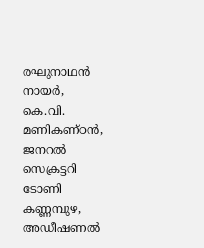രഘുനാഥൻ നായർ, കെ.വി. മണികണ്ഠൻ, ജനറൽ സെക്രട്ടറി ടോണി കണ്ണമ്പുഴ, അഡീഷണൽ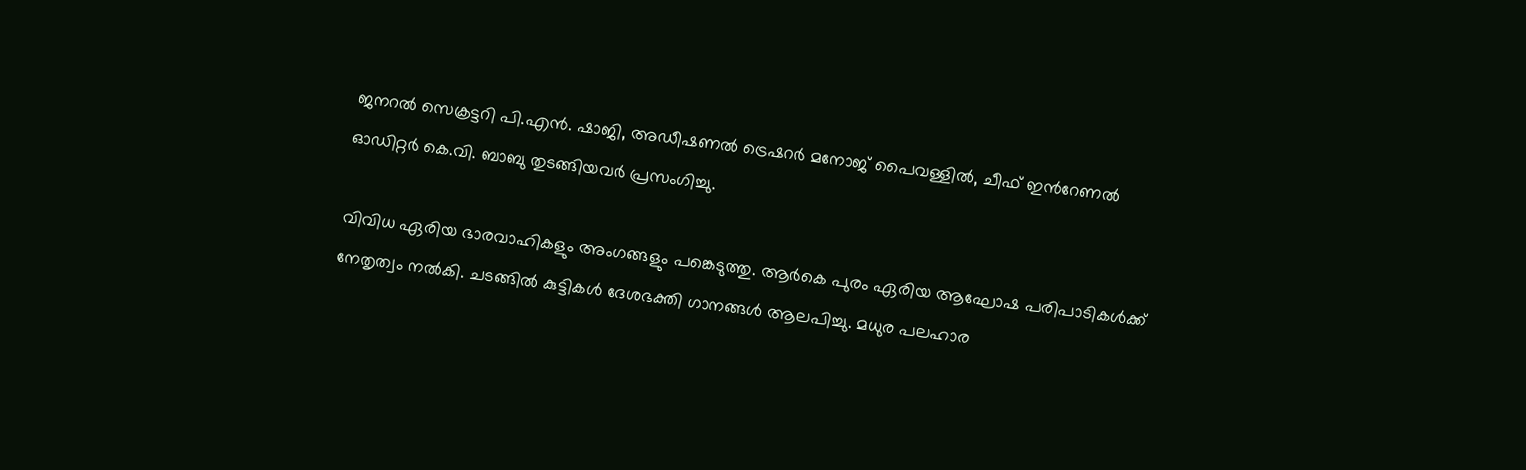ജനറൽ സെക്രട്ടറി പി.എൻ. ഷാജി, അഡീഷണൽ ട്രെഷറർ മനോജ് പൈവള്ളിൽ, ചീഫ് ഇന്‍റേണൽ ഓഡിറ്റർ കെ.വി. ബാബു തുടങ്ങിയവർ പ്രസംഗിച്ചു.

വിവിധ ഏരിയ ഭാരവാഹികളും അംഗങ്ങളും പങ്കെടുത്തു. ആർകെ പുരം ഏരിയ ആഘോഷ പരിപാടികൾക്ക് നേതൃത്വം നൽകി. ചടങ്ങിൽ കുട്ടികൾ ദേശഭക്തി ഗാനങ്ങൾ ആലപിച്ചു. മധുര പലഹാര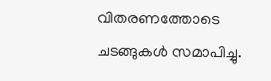വിതരണത്തോടെ ചടങ്ങുകൾ സമാപിച്ചു.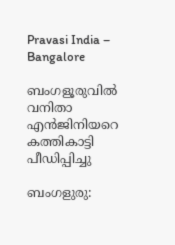Pravasi India – Bangalore

ബംഗളൂരുവിൽ വനിതാ എൻജിനിയറെ കത്തികാട്ടി പീഡിപ്പിച്ചു

ബംഗളുരു: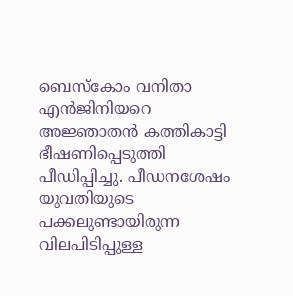ബെസ്കോം വനിതാ എൻജിനിയറെ അജ്ഞാതൻ കത്തികാട്ടി ഭീഷണിപ്പെടുത്തി പീഡിപ്പിച്ചു. പീഡനശേഷം യുവതിയുടെ പക്കലുണ്ടായിരുന്ന വിലപിടിപ്പുള്ള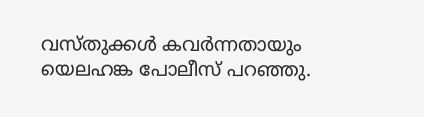വസ്തുക്കൾ കവർന്നതായും യെലഹങ്ക പോലീസ് പറഞ്ഞു.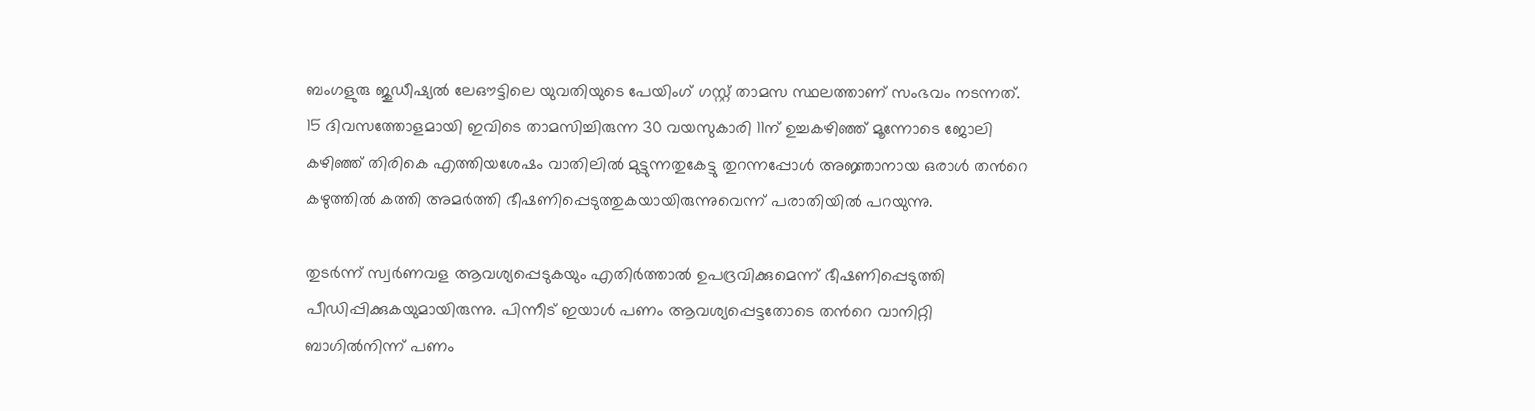ബംഗളുരു ജുഡീഷ്യൽ ലേഔട്ടിലെ യുവതിയുടെ പേയിംഗ് ഗസ്റ്റ് താമസ സ്ഥലത്താണ് സംഭവം നടന്നത്. 15 ദിവസത്തോളമായി ഇവിടെ താമസിച്ചിരുന്ന 30 വയസുകാരി 11ന് ഉച്ചകഴിഞ്ഞ് മൂന്നോടെ ജോലി കഴിഞ്ഞ് തിരികെ എത്തിയശേഷം വാതിലിൽ മുട്ടുന്നതുകേട്ടു തുറന്നപ്പോൾ അജ്ഞാനായ ഒരാൾ തന്‍റെ കഴുത്തിൽ കത്തി അമർത്തി ഭീഷണിപ്പെടുത്തുകയായിരുന്നുവെന്ന് പരാതിയിൽ പറയുന്നു.

തുടർന്ന് സ്വർണവള ആവശ്യപ്പെടുകയും എതിർത്താൽ ഉപദ്രവിക്കുമെന്ന് ഭീഷണിപ്പെടുത്തി പീഡിപ്പിക്കുകയുമായിരുന്നു. പിന്നീട് ഇയാൾ പണം ആവശ്യപ്പെട്ടതോടെ തന്‍റെ വാനിറ്റി ബാഗിൽനിന്ന് പണം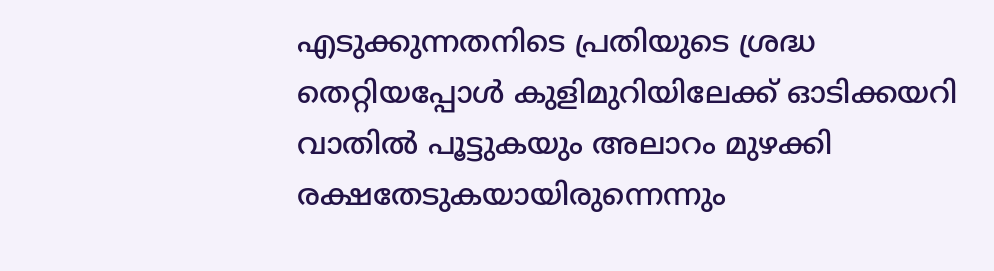എടുക്കുന്നതനിടെ പ്രതിയുടെ ശ്രദ്ധ തെറ്റിയപ്പോൾ കുളിമുറിയിലേക്ക് ഓടിക്കയറി വാതിൽ പൂട്ടുകയും അലാറം മുഴക്കി രക്ഷതേടുകയായിരുന്നെന്നും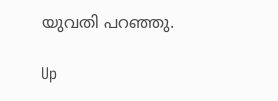യുവതി പറഞ്ഞു.

Up